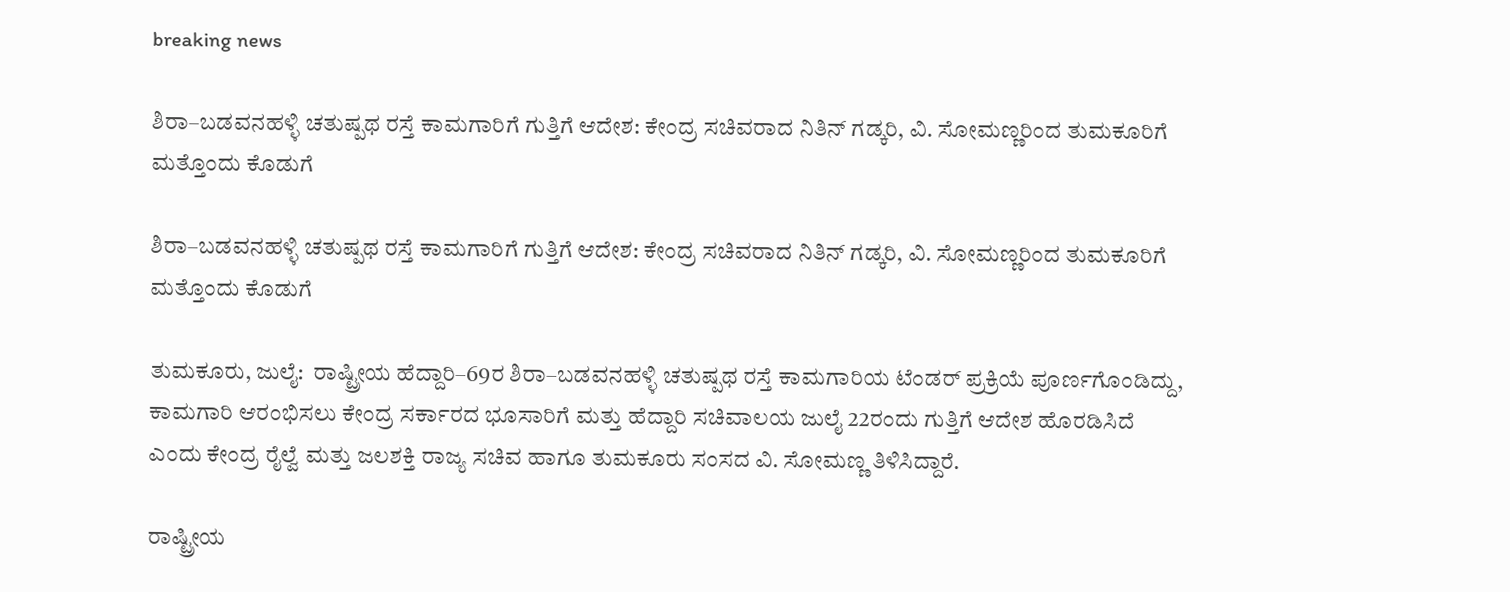breaking news

ಶಿರಾ–ಬಡವನಹಳ್ಳಿ ಚತುಷ್ಪಥ ರಸ್ತೆ ಕಾಮಗಾರಿಗೆ ಗುತ್ತಿಗೆ ಆದೇಶ: ಕೇಂದ್ರ ಸಚಿವರಾದ ನಿತಿನ್ ಗಡ್ಕರಿ, ವಿ. ಸೋಮಣ್ಣರಿಂದ ತುಮಕೂರಿಗೆ ಮತ್ತೊಂದು ಕೊಡುಗೆ

ಶಿರಾ–ಬಡವನಹಳ್ಳಿ ಚತುಷ್ಪಥ ರಸ್ತೆ ಕಾಮಗಾರಿಗೆ ಗುತ್ತಿಗೆ ಆದೇಶ: ಕೇಂದ್ರ ಸಚಿವರಾದ ನಿತಿನ್ ಗಡ್ಕರಿ, ವಿ. ಸೋಮಣ್ಣರಿಂದ ತುಮಕೂರಿಗೆ ಮತ್ತೊಂದು ಕೊಡುಗೆ

ತುಮಕೂರು, ಜುಲೈ:  ರಾಷ್ಟ್ರೀಯ ಹೆದ್ದಾರಿ–69ರ ಶಿರಾ–ಬಡವನಹಳ್ಳಿ ಚತುಷ್ಪಥ ರಸ್ತೆ ಕಾಮಗಾರಿಯ ಟೆಂಡರ್ ಪ್ರಕ್ರಿಯೆ ಪೂರ್ಣಗೊಂಡಿದ್ದು, ಕಾಮಗಾರಿ ಆರಂಭಿಸಲು ಕೇಂದ್ರ ಸರ್ಕಾರದ ಭೂಸಾರಿಗೆ ಮತ್ತು ಹೆದ್ದಾರಿ ಸಚಿವಾಲಯ ಜುಲೈ 22ರಂದು ಗುತ್ತಿಗೆ ಆದೇಶ ಹೊರಡಿಸಿದೆ ಎಂದು ಕೇಂದ್ರ ರೈಲ್ವೆ ಮತ್ತು ಜಲಶಕ್ತಿ ರಾಜ್ಯ ಸಚಿವ ಹಾಗೂ ತುಮಕೂರು ಸಂಸದ ವಿ. ಸೋಮಣ್ಣ ತಿಳಿಸಿದ್ದಾರೆ.

ರಾಷ್ಟ್ರೀಯ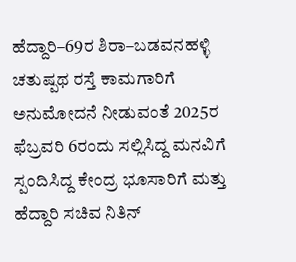ಹೆದ್ದಾರಿ–69ರ ಶಿರಾ–ಬಡವನಹಳ್ಳಿ ಚತುಷ್ಪಥ ರಸ್ತೆ ಕಾಮಗಾರಿಗೆ ಅನುಮೋದನೆ ನೀಡುವಂತೆ 2025ರ ಫೆಬ್ರವರಿ 6ರಂದು ಸಲ್ಲಿಸಿದ್ದ ಮನವಿಗೆ ಸ್ಪಂದಿಸಿದ್ದ ಕೇಂದ್ರ ಭೂಸಾರಿಗೆ ಮತ್ತು ಹೆದ್ದಾರಿ ಸಚಿವ ನಿತಿನ್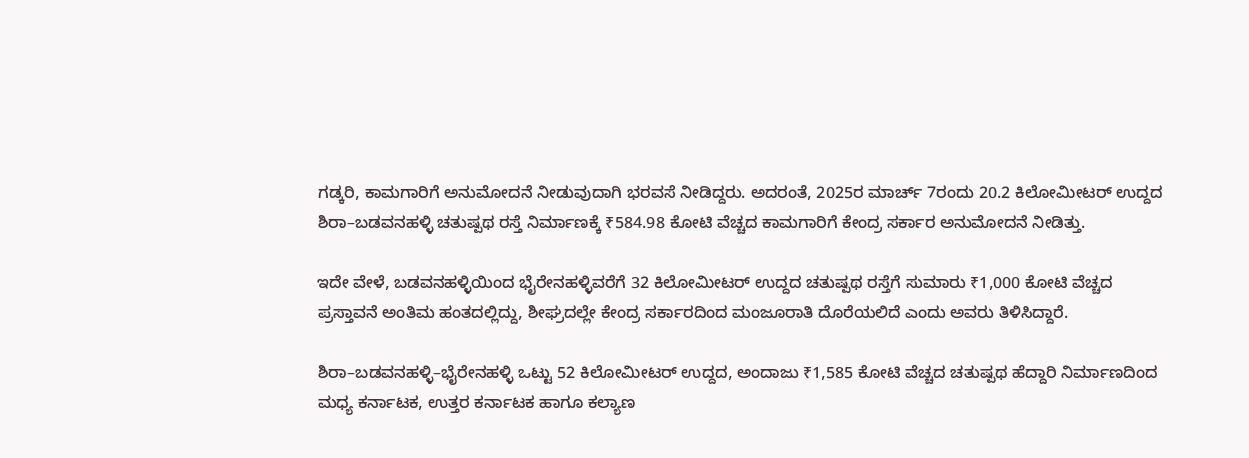ಗಡ್ಕರಿ, ಕಾಮಗಾರಿಗೆ ಅನುಮೋದನೆ ನೀಡುವುದಾಗಿ ಭರವಸೆ ನೀಡಿದ್ದರು. ಅದರಂತೆ, 2025ರ ಮಾರ್ಚ್ 7ರಂದು 20.2 ಕಿಲೋಮೀಟರ್ ಉದ್ದದ ಶಿರಾ–ಬಡವನಹಳ್ಳಿ ಚತುಷ್ಪಥ ರಸ್ತೆ ನಿರ್ಮಾಣಕ್ಕೆ ₹584.98 ಕೋಟಿ ವೆಚ್ಚದ ಕಾಮಗಾರಿಗೆ ಕೇಂದ್ರ ಸರ್ಕಾರ ಅನುಮೋದನೆ ನೀಡಿತ್ತು.

ಇದೇ ವೇಳೆ, ಬಡವನಹಳ್ಳಿಯಿಂದ ಭೈರೇನಹಳ್ಳಿವರೆಗೆ 32 ಕಿಲೋಮೀಟರ್ ಉದ್ದದ ಚತುಷ್ಪಥ ರಸ್ತೆಗೆ ಸುಮಾರು ₹1,000 ಕೋಟಿ ವೆಚ್ಚದ ಪ್ರಸ್ತಾವನೆ ಅಂತಿಮ ಹಂತದಲ್ಲಿದ್ದು, ಶೀಘ್ರದಲ್ಲೇ ಕೇಂದ್ರ ಸರ್ಕಾರದಿಂದ ಮಂಜೂರಾತಿ ದೊರೆಯಲಿದೆ ಎಂದು ಅವರು ತಿಳಿಸಿದ್ದಾರೆ.

ಶಿರಾ–ಬಡವನಹಳ್ಳಿ–ಭೈರೇನಹಳ್ಳಿ ಒಟ್ಟು 52 ಕಿಲೋಮೀಟರ್ ಉದ್ದದ, ಅಂದಾಜು ₹1,585 ಕೋಟಿ ವೆಚ್ಚದ ಚತುಷ್ಪಥ ಹೆದ್ದಾರಿ ನಿರ್ಮಾಣದಿಂದ ಮಧ್ಯ ಕರ್ನಾಟಕ, ಉತ್ತರ ಕರ್ನಾಟಕ ಹಾಗೂ ಕಲ್ಯಾಣ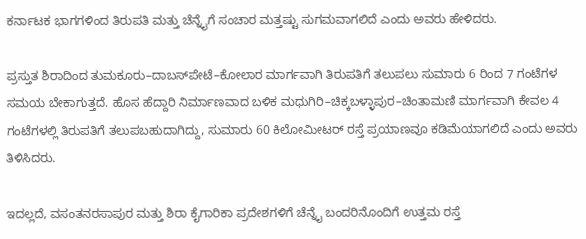ಕರ್ನಾಟಕ ಭಾಗಗಳಿಂದ ತಿರುಪತಿ ಮತ್ತು ಚೆನ್ನೈಗೆ ಸಂಚಾರ ಮತ್ತಷ್ಟು ಸುಗಮವಾಗಲಿದೆ ಎಂದು ಅವರು ಹೇಳಿದರು.

ಪ್ರಸ್ತುತ ಶಿರಾದಿಂದ ತುಮಕೂರು–ದಾಬಸ್‌ಪೇಟೆ–ಕೋಲಾರ ಮಾರ್ಗವಾಗಿ ತಿರುಪತಿಗೆ ತಲುಪಲು ಸುಮಾರು 6 ರಿಂದ 7 ಗಂಟೆಗಳ ಸಮಯ ಬೇಕಾಗುತ್ತದೆ. ಹೊಸ ಹೆದ್ದಾರಿ ನಿರ್ಮಾಣವಾದ ಬಳಿಕ ಮಧುಗಿರಿ–ಚಿಕ್ಕಬಳ್ಳಾಪುರ–ಚಿಂತಾಮಣಿ ಮಾರ್ಗವಾಗಿ ಕೇವಲ 4 ಗಂಟೆಗಳಲ್ಲಿ ತಿರುಪತಿಗೆ ತಲುಪಬಹುದಾಗಿದ್ದು, ಸುಮಾರು 60 ಕಿಲೋಮೀಟರ್ ರಸ್ತೆ ಪ್ರಯಾಣವೂ ಕಡಿಮೆಯಾಗಲಿದೆ ಎಂದು ಅವರು ತಿಳಿಸಿದರು.

ಇದಲ್ಲದೆ, ವಸಂತನರಸಾಪುರ ಮತ್ತು ಶಿರಾ ಕೈಗಾರಿಕಾ ಪ್ರದೇಶಗಳಿಗೆ ಚೆನ್ನೈ ಬಂದರಿನೊಂದಿಗೆ ಉತ್ತಮ ರಸ್ತೆ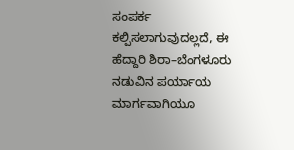ಸಂಪರ್ಕ ಕಲ್ಪಿಸಲಾಗುವುದಲ್ಲದೆ, ಈ ಹೆದ್ದಾರಿ ಶಿರಾ–ಬೆಂಗಳೂರು ನಡುವಿನ ಪರ್ಯಾಯ ಮಾರ್ಗವಾಗಿಯೂ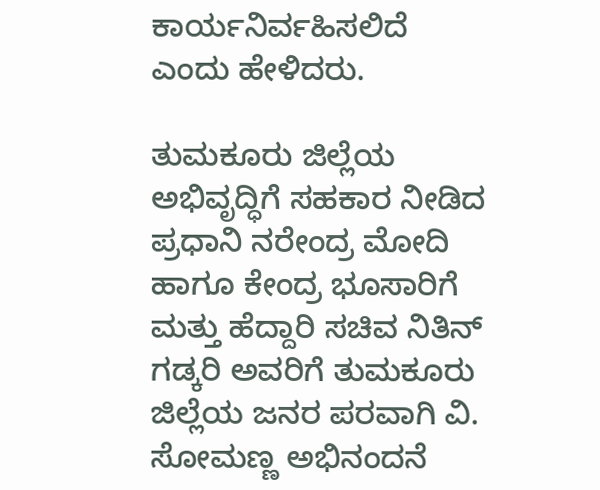ಕಾರ್ಯನಿರ್ವಹಿಸಲಿದೆ ಎಂದು ಹೇಳಿದರು.

ತುಮಕೂರು ಜಿಲ್ಲೆಯ ಅಭಿವೃದ್ಧಿಗೆ ಸಹಕಾರ ನೀಡಿದ ಪ್ರಧಾನಿ ನರೇಂದ್ರ ಮೋದಿ ಹಾಗೂ ಕೇಂದ್ರ ಭೂಸಾರಿಗೆ ಮತ್ತು ಹೆದ್ದಾರಿ ಸಚಿವ ನಿತಿನ್ ಗಡ್ಕರಿ ಅವರಿಗೆ ತುಮಕೂರು ಜಿಲ್ಲೆಯ ಜನರ ಪರವಾಗಿ ವಿ. ಸೋಮಣ್ಣ ಅಭಿನಂದನೆ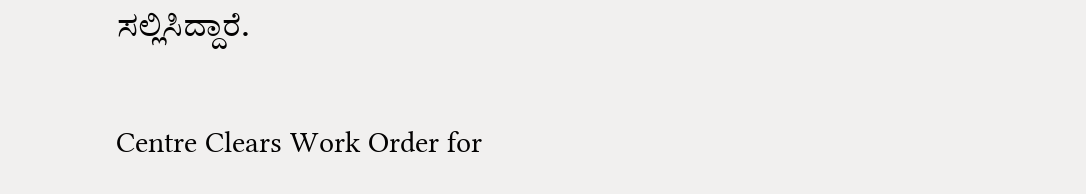ಸಲ್ಲಿಸಿದ್ದಾರೆ.

Centre Clears Work Order for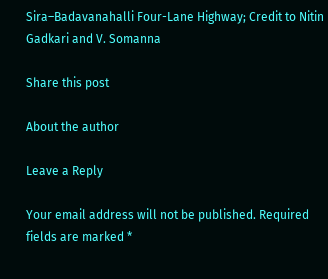Sira–Badavanahalli Four-Lane Highway; Credit to Nitin Gadkari and V. Somanna

Share this post

About the author

Leave a Reply

Your email address will not be published. Required fields are marked *